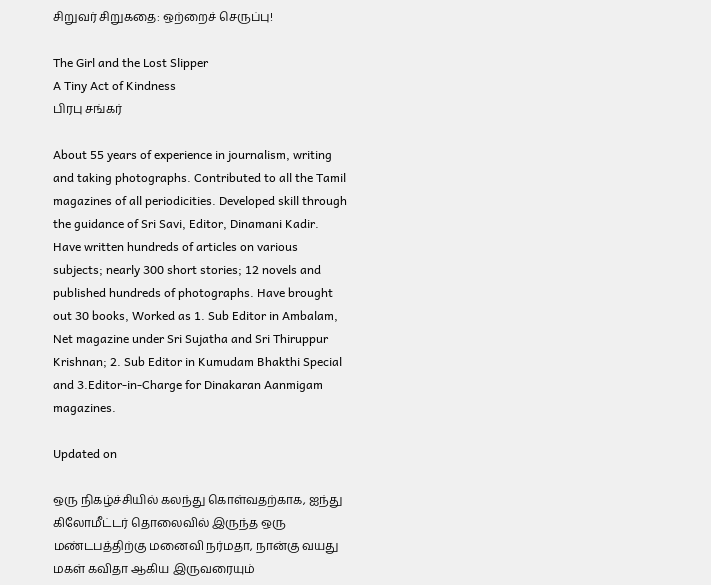சிறுவர் சிறுகதை: ஒற்றைச் செருப்பு!

The Girl and the Lost Slipper
A Tiny Act of Kindness
பிரபு சங்கர்

About 55 years of experience in journalism, writing and taking photographs. Contributed to all the Tamil magazines of all periodicities. Developed skill through the guidance of Sri Savi, Editor, Dinamani Kadir. Have written hundreds of articles on various subjects; nearly 300 short stories; 12 novels and published hundreds of photographs. Have brought out 30 books, Worked as 1. Sub Editor in Ambalam, Net magazine under Sri Sujatha and Sri Thiruppur Krishnan; 2. Sub Editor in Kumudam Bhakthi Special and 3.Editor-in-Charge for Dinakaran Aanmigam magazines.

Updated on

ஒரு நிகழ்ச்சியில் கலந்து கொள்வதற்காக, ஐந்து கிலோமீட்டர் தொலைவில் இருந்த ஒரு மண்டபத்திற்கு மனைவி நர்மதா, நான்கு வயது மகள் கவிதா ஆகிய இருவரையும்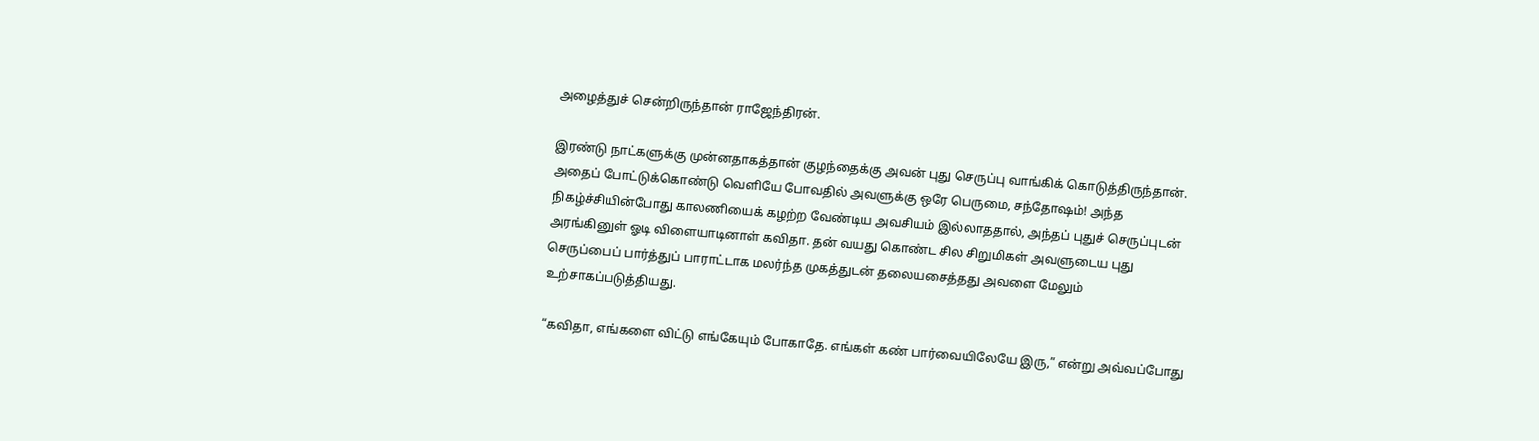அழைத்துச் சென்றிருந்தான் ராஜேந்திரன்.

இரண்டு நாட்களுக்கு முன்னதாகத்தான் குழந்தைக்கு அவன் புது செருப்பு வாங்கிக் கொடுத்திருந்தான். அதைப் போட்டுக்கொண்டு வெளியே போவதில் அவளுக்கு ஒரே பெருமை, சந்தோஷம்! அந்த நிகழ்ச்சியின்போது காலணியைக் கழற்ற வேண்டிய அவசியம் இல்லாததால், அந்தப் புதுச் செருப்புடன் அரங்கினுள் ஓடி விளையாடினாள் கவிதா. தன் வயது கொண்ட சில சிறுமிகள் அவளுடைய புது செருப்பைப் பார்த்துப் பாராட்டாக மலர்ந்த முகத்துடன் தலையசைத்தது அவளை மேலும் உற்சாகப்படுத்தியது.

“கவிதா, எங்களை விட்டு எங்கேயும் போகாதே. எங்கள் கண் பார்வையிலேயே இரு,” என்று அவ்வப்போது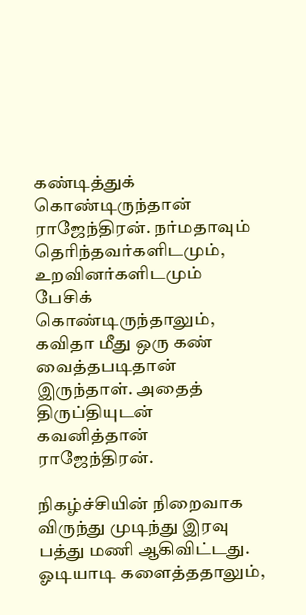கண்டித்துக் கொண்டிருந்தான் ராஜேந்திரன். நர்மதாவும் தெரிந்தவர்களிடமும், உறவினர்களிடமும் பேசிக் கொண்டிருந்தாலும், கவிதா மீது ஒரு கண் வைத்தபடிதான் இருந்தாள். அதைத் திருப்தியுடன் கவனித்தான் ராஜேந்திரன்.

நிகழ்ச்சியின் நிறைவாக விருந்து முடிந்து இரவு பத்து மணி ஆகிவிட்டது. ஓடியாடி களைத்ததாலும்,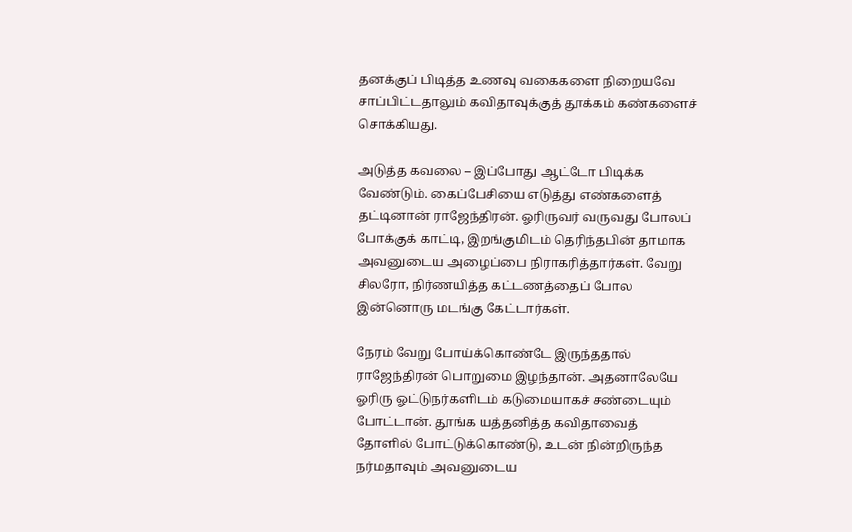தனக்குப் பிடித்த உணவு வகைகளை நிறையவே சாப்பிட்டதாலும் கவிதாவுக்குத் தூக்கம் கண்களைச் சொக்கியது.

அடுத்த கவலை – இப்போது ஆட்டோ பிடிக்க வேண்டும். கைப்பேசியை எடுத்து எண்களைத் தட்டினான் ராஜேந்திரன். ஓரிருவர் வருவது போலப் போக்குக் காட்டி, இறங்குமிடம் தெரிந்தபின் தாமாக அவனுடைய அழைப்பை நிராகரித்தார்கள். வேறு சிலரோ, நிர்ணயித்த கட்டணத்தைப் போல இன்னொரு மடங்கு கேட்டார்கள்.

நேரம் வேறு போய்க்கொண்டே இருந்ததால் ராஜேந்திரன் பொறுமை இழந்தான். அதனாலேயே ஓரிரு ஓட்டுநர்களிடம் கடுமையாகச் சண்டையும் போட்டான். தூங்க யத்தனித்த கவிதாவைத் தோளில் போட்டுக்கொண்டு, உடன் நின்றிருந்த நர்மதாவும் அவனுடைய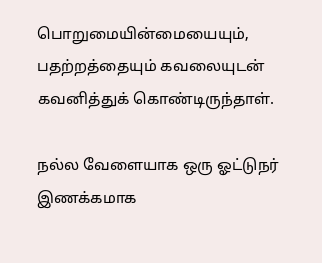பொறுமையின்மையையும், பதற்றத்தையும் கவலையுடன் கவனித்துக் கொண்டிருந்தாள்.

நல்ல வேளையாக ஒரு ஓட்டுநர் இணக்கமாக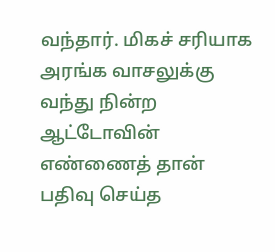வந்தார். மிகச் சரியாக அரங்க வாசலுக்கு வந்து நின்ற ஆட்டோவின் எண்ணைத் தான் பதிவு செய்த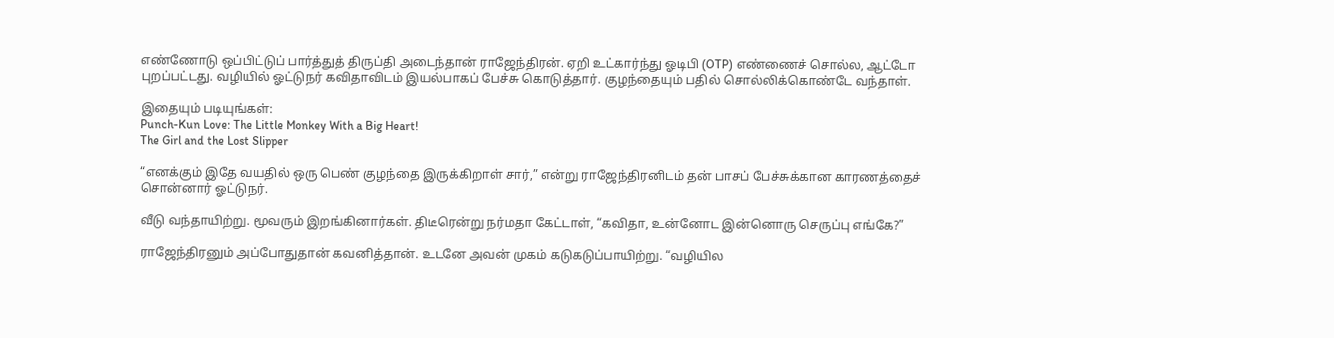எண்ணோடு ஒப்பிட்டுப் பார்த்துத் திருப்தி அடைந்தான் ராஜேந்திரன். ஏறி உட்கார்ந்து ஓடிபி (OTP) எண்ணைச் சொல்ல, ஆட்டோ புறப்பட்டது. வழியில் ஓட்டுநர் கவிதாவிடம் இயல்பாகப் பேச்சு கொடுத்தார். குழந்தையும் பதில் சொல்லிக்கொண்டே வந்தாள்.

இதையும் படியுங்கள்:
Punch-Kun Love: The Little Monkey With a Big Heart!
The Girl and the Lost Slipper

“எனக்கும் இதே வயதில் ஒரு பெண் குழந்தை இருக்கிறாள் சார்,” என்று ராஜேந்திரனிடம் தன் பாசப் பேச்சுக்கான காரணத்தைச் சொன்னார் ஓட்டுநர்.

வீடு வந்தாயிற்று. மூவரும் இறங்கினார்கள். திடீரென்று நர்மதா கேட்டாள், “கவிதா, உன்னோட இன்னொரு செருப்பு எங்கே?”

ராஜேந்திரனும் அப்போதுதான் கவனித்தான். உடனே அவன் முகம் கடுகடுப்பாயிற்று. “வழியில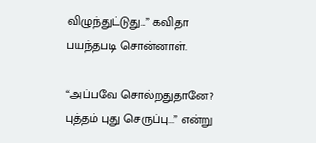விழுந்துட்டுது...” கவிதா பயந்தபடி சொன்னாள்.

“அப்பவே சொல்றதுதானே? புத்தம் புது செருப்பு...” என்று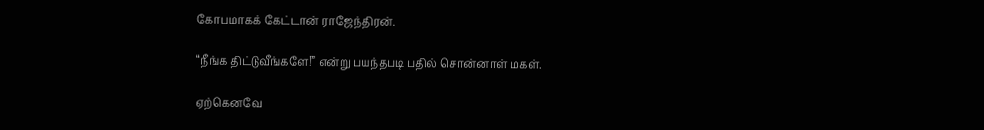கோபமாகக் கேட்டான் ராஜேந்திரன்.

“நீங்க திட்டுவீங்களே!” என்று பயந்தபடி பதில் சொன்னாள் மகள்.

ஏற்கெனவே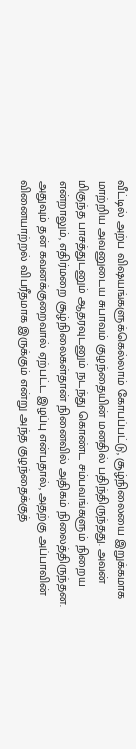வீட்டில் அற்ப விஷயங்களுக்கெல்லாம் கோபப்பட்டு, சூழ்நிலையை இறுக்கமாக மாற்றிய அவனுடைய சுபாவம் குழந்தையின் மனதில் பதிந்திருந்தது. அவன் மிகுந்த பாசத்துடனும் ஆதரவுடனும் நடந்து கொண்ட சம்பவங்களும் நிறைய என்றாலும், எதிர்மறை சூழ்நிலைகள்தான் நினைவில் அதிகம் நிலைத்திருந்தன. அதுவும் தன் கவனக்குறைவால் ஏற்பட்ட இழப்பு என்பதால், அதற்கு அப்பாவின் வினையாற்றல் விபரீதமாக இருக்கும் என்று அந்த குழந்தைக்குத்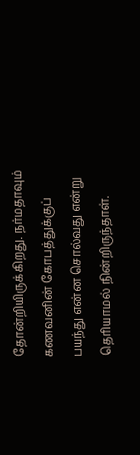தோன்றியிருக்கிறது. நர்மதாவும் கணவனின் கோபத்துக்குப் பயந்து என்ன சொல்வது என்று தெரியாமல் நின்றிருந்தாள்.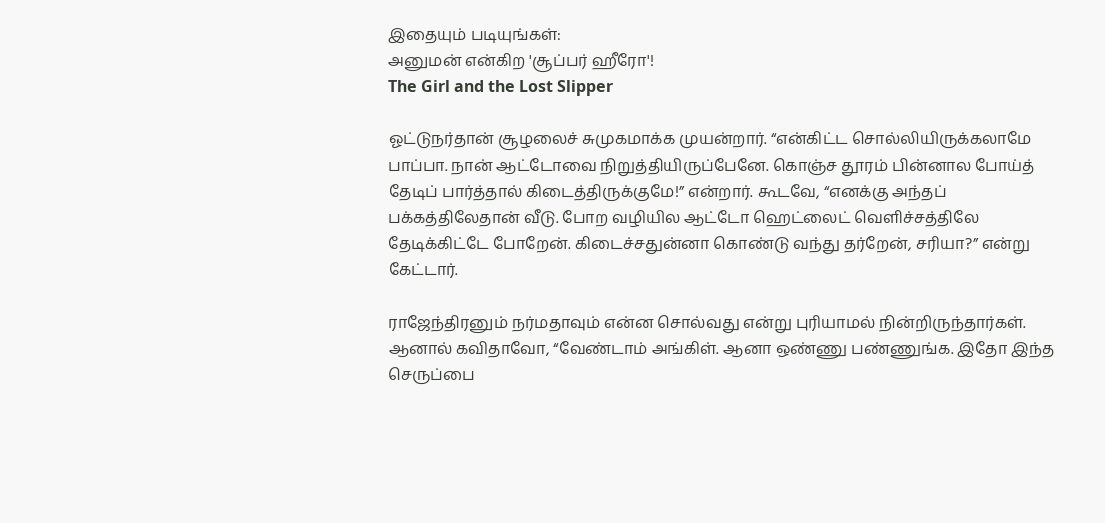இதையும் படியுங்கள்:
அனுமன் என்கிற 'சூப்பர் ஹீரோ'!
The Girl and the Lost Slipper

ஓட்டுநர்தான் சூழலைச் சுமுகமாக்க முயன்றார். “என்கிட்ட சொல்லியிருக்கலாமே பாப்பா. நான் ஆட்டோவை நிறுத்தியிருப்பேனே. கொஞ்ச தூரம் பின்னால போய்த் தேடிப் பார்த்தால் கிடைத்திருக்குமே!” என்றார். கூடவே, “எனக்கு அந்தப் பக்கத்திலேதான் வீடு. போற வழியில ஆட்டோ ஹெட்லைட் வெளிச்சத்திலே தேடிக்கிட்டே போறேன். கிடைச்சதுன்னா கொண்டு வந்து தர்றேன், சரியா?” என்று கேட்டார்.

ராஜேந்திரனும் நர்மதாவும் என்ன சொல்வது என்று புரியாமல் நின்றிருந்தார்கள். ஆனால் கவிதாவோ, “வேண்டாம் அங்கிள். ஆனா ஒண்ணு பண்ணுங்க. இதோ இந்த செருப்பை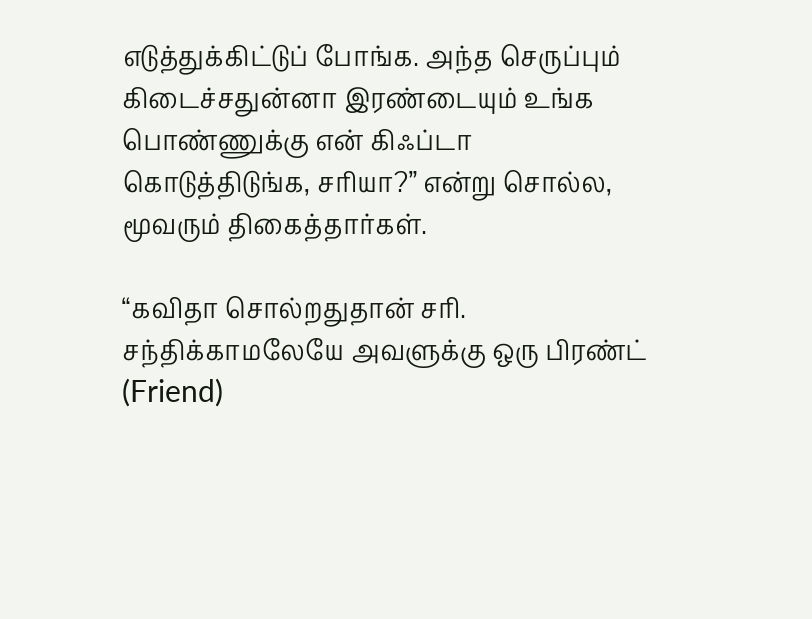எடுத்துக்கிட்டுப் போங்க. அந்த செருப்பும் கிடைச்சதுன்னா இரண்டையும் உங்க பொண்ணுக்கு என் கிஃப்டா கொடுத்திடுங்க, சரியா?” என்று சொல்ல, மூவரும் திகைத்தார்கள்.

“கவிதா சொல்றதுதான் சரி. சந்திக்காமலேயே அவளுக்கு ஒரு பிரண்ட் (Friend)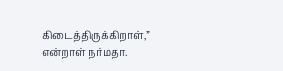கிடைத்திருக்கிறாள்,” என்றாள் நர்மதா.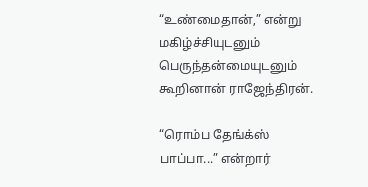“உண்மைதான்,” என்று மகிழ்ச்சியுடனும் பெருந்தன்மையுடனும் கூறினான் ராஜேந்திரன்.

“ரொம்ப தேங்க்ஸ் பாப்பா...” என்றார்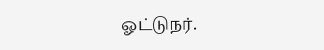ஓட்டுநர்.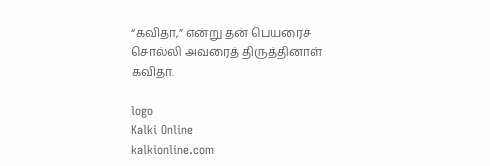“கவிதா,” என்று தன் பெயரைச் சொல்லி அவரைத் திருத்தினாள் கவிதா.

logo
Kalki Online
kalkionline.com